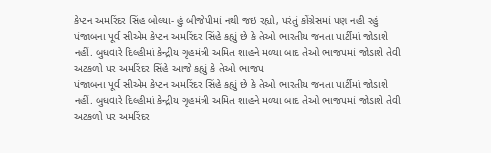કેપ્ટન અમરિંદર સિંહ બોલ્યા- હું બીજેપીમાં નથી જઇ રહ્યો, પરંતું કોંગ્રેસમાં પણ નહી રહું
પંજાબના પૂર્વ સીએમ કેપ્ટન અમરિંદર સિંહે કહ્યું છે કે તેઓ ભારતીય જનતા પાર્ટીમાં જોડાશે નહીં. બુધવારે દિલ્હીમાં કેન્દ્રીય ગૃહમંત્રી અમિત શાહને મળ્યા બાદ તેઓ ભાજપમાં જોડાશે તેવી અટકળો પર અમરિંદર સિંહે આજે કહ્યું કે તેઓ ભાજપ
પંજાબના પૂર્વ સીએમ કેપ્ટન અમરિંદર સિંહે કહ્યું છે કે તેઓ ભારતીય જનતા પાર્ટીમાં જોડાશે નહીં. બુધવારે દિલ્હીમાં કેન્દ્રીય ગૃહમંત્રી અમિત શાહને મળ્યા બાદ તેઓ ભાજપમાં જોડાશે તેવી અટકળો પર અમરિંદર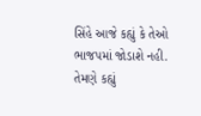સિંહે આજે કહ્યું કે તેઓ ભાજપમાં જોડાશે નહી. તેમણે કહ્યું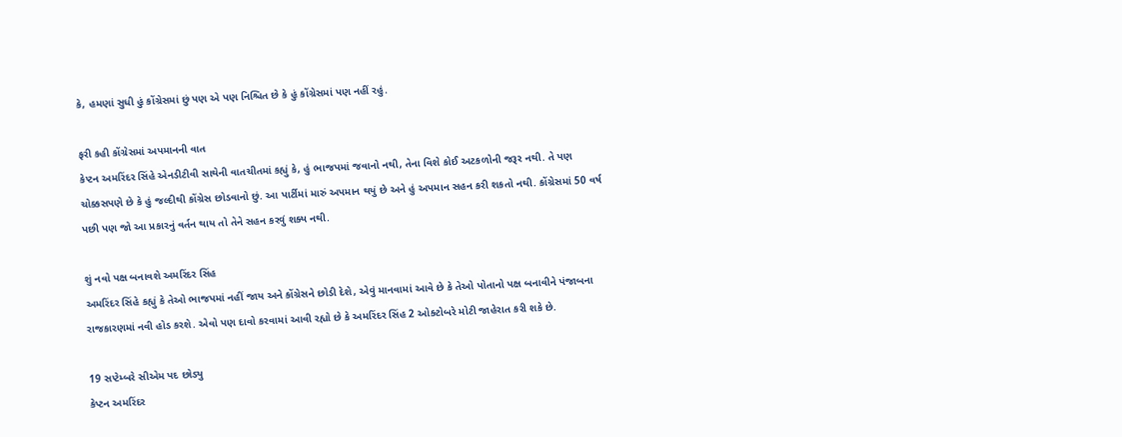કે, હમણાં સુધી હું કોંગ્રેસમાં છું પણ એ પણ નિશ્ચિત છે કે હું કોંગ્રેસમાં પણ નહીં રહું.

ફરી કહી કોંગ્રેસમાં અપમાનની વાત
કેપ્ટન અમરિંદર સિંહે એનડીટીવી સાથેની વાતચીતમાં કહ્યું કે, હું ભાજપમાં જવાનો નથી, તેના વિશે કોઈ અટકળોની જરૂર નથી. તે પણ ચોક્કસપણે છે કે હું જલ્દીથી કોંગ્રેસ છોડવાનો છું. આ પાર્ટીમાં મારું અપમાન થયું છે અને હું અપમાન સહન કરી શકતો નથી. કોંગ્રેસમાં 50 વર્ષ પછી પણ જો આ પ્રકારનું વર્તન થાય તો તેને સહન કરવું શક્ય નથી.

શું નવો પક્ષ બનાવશે અમરિંદર સિંહ
અમરિંદર સિંહે કહ્યું કે તેઓ ભાજપમાં નહીં જાય અને કોંગ્રેસને છોડી દેશે, એવું માનવામાં આવે છે કે તેઓ પોતાનો પક્ષ બનાવીને પંજાબના રાજકારણમાં નવી હોડ કરશે. એવો પણ દાવો કરવામાં આવી રહ્યો છે કે અમરિંદર સિંહ 2 ઓક્ટોબરે મોટી જાહેરાત કરી શકે છે.

19 સપ્ટેમ્બરે સીએમ પદ છોડ્યુ
કેપ્ટન અમરિંદર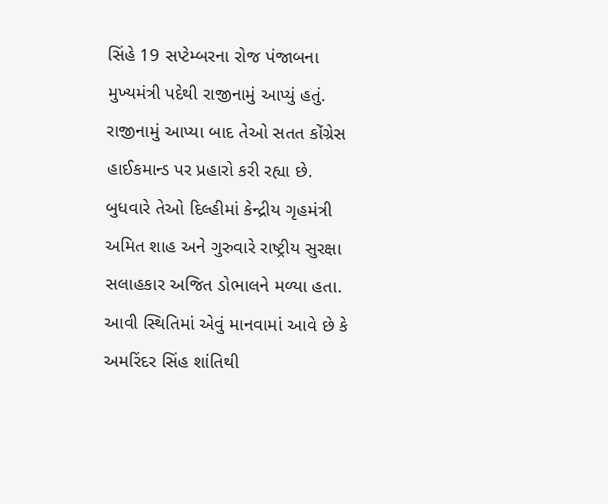સિંહે 19 સપ્ટેમ્બરના રોજ પંજાબના મુખ્યમંત્રી પદેથી રાજીનામું આપ્યું હતું. રાજીનામું આપ્યા બાદ તેઓ સતત કોંગ્રેસ હાઈકમાન્ડ પર પ્રહારો કરી રહ્યા છે. બુધવારે તેઓ દિલ્હીમાં કેન્દ્રીય ગૃહમંત્રી અમિત શાહ અને ગુરુવારે રાષ્ટ્રીય સુરક્ષા સલાહકાર અજિત ડોભાલને મળ્યા હતા. આવી સ્થિતિમાં એવું માનવામાં આવે છે કે અમરિંદર સિંહ શાંતિથી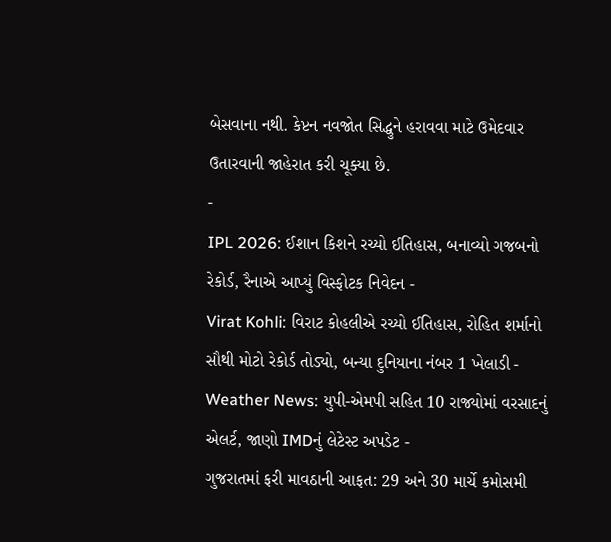બેસવાના નથી. કેપ્ટન નવજોત સિદ્ધુને હરાવવા માટે ઉમેદવાર ઉતારવાની જાહેરાત કરી ચૂક્યા છે.
-
IPL 2026: ઈશાન કિશને રચ્યો ઈતિહાસ, બનાવ્યો ગજબનો રેકોર્ડ, રૈનાએ આપ્યું વિસ્ફોટક નિવેદન -
Virat Kohli: વિરાટ કોહલીએ રચ્યો ઈતિહાસ, રોહિત શર્માનો સૌથી મોટો રેકોર્ડ તોડ્યો, બન્યા દુનિયાના નંબર 1 ખેલાડી -
Weather News: યુપી-એમપી સહિત 10 રાજ્યોમાં વરસાદનું એલર્ટ, જાણો IMDનું લેટેસ્ટ અપડેટ -
ગુજરાતમાં ફરી માવઠાની આફત: 29 અને 30 માર્ચે કમોસમી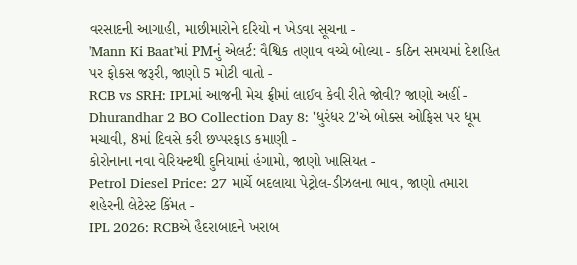વરસાદની આગાહી, માછીમારોને દરિયો ન ખેડવા સૂચના -
'Mann Ki Baat'માં PMનું એલર્ટ: વૈશ્વિક તણાવ વચ્ચે બોલ્યા - કઠિન સમયમાં દેશહિત પર ફોકસ જરૂરી, જાણો 5 મોટી વાતો -
RCB vs SRH: IPLમાં આજની મેચ ફ્રીમાં લાઈવ કેવી રીતે જોવી? જાણો અહીં -
Dhurandhar 2 BO Collection Day 8: 'ધુરંધર 2'એ બોક્સ ઓફિસ પર ધૂમ મચાવી, 8માં દિવસે કરી છપ્પરફાડ કમાણી -
કોરોનાના નવા વેરિયન્ટથી દુનિયામાં હંગામો, જાણો ખાસિયત -
Petrol Diesel Price: 27 માર્ચે બદલાયા પેટ્રોલ-ડીઝલના ભાવ, જાણો તમારા શહેરની લેટેસ્ટ કિંમત -
IPL 2026: RCBએ હૈદરાબાદને ખરાબ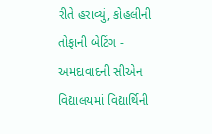રીતે હરાવ્યું, કોહલીની તોફાની બેટિંગ -
અમદાવાદની સીએન વિદ્યાલયમાં વિદ્યાર્થિની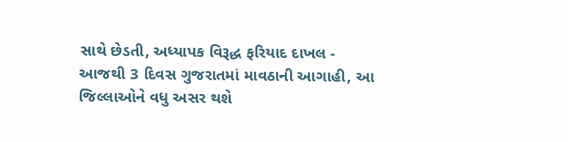સાથે છેડતી, અધ્યાપક વિરૂદ્ધ ફરિયાદ દાખલ -
આજથી 3 દિવસ ગુજરાતમાં માવઠાની આગાહી, આ જિલ્લાઓને વધુ અસર થશે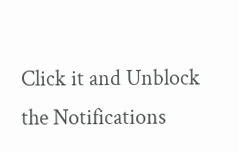Click it and Unblock the Notifications